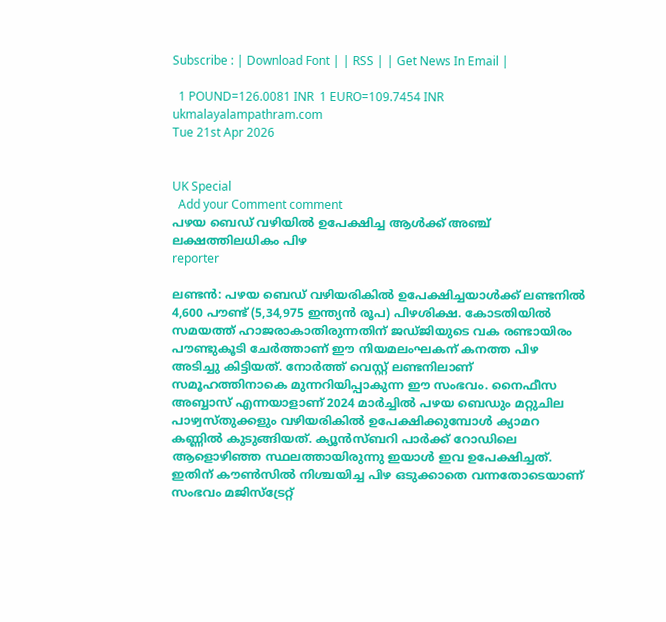Subscribe : | Download Font | | RSS | | Get News In Email |

  1 POUND=126.0081 INR  1 EURO=109.7454 INR
ukmalayalampathram.com
Tue 21st Apr 2026


UK Special
  Add your Comment comment
പഴയ ബെഡ് വഴിയില്‍ ഉപേക്ഷിച്ച ആള്‍ക്ക് അഞ്ച് ലക്ഷത്തിലധികം പിഴ
reporter

ലണ്ടന്‍: പഴയ ബെഡ് വഴിയരികില്‍ ഉപേക്ഷിച്ചയാള്‍ക്ക് ലണ്ടനില്‍ 4,600 പൗണ്ട് (5,34,975 ഇന്ത്യന്‍ രൂപ) പിഴശിക്ഷ. കോടതിയില്‍ സമയത്ത് ഹാജരാകാതിരുന്നതിന് ജഡ്ജിയുടെ വക രണ്ടായിരം പൗണ്ടുകൂടി ചേര്‍ത്താണ് ഈ നിയമലംഘകന് കനത്ത പിഴ അടിച്ചു കിട്ടിയത്. നോര്‍ത്ത് വെസ്റ്റ് ലണ്ടനിലാണ് സമൂഹത്തിനാകെ മുന്നറിയിപ്പാകുന്ന ഈ സംഭവം. നൈഫീസ അബ്ബാസ് എന്നയാളാണ് 2024 മാര്‍ച്ചില്‍ പഴയ ബെഡും മറ്റുചില പാഴ്വസ്തുക്കളും വഴിയരികില്‍ ഉപേക്ഷിക്കുമ്പോള്‍ ക്യാമറ കണ്ണില്‍ കുടുങ്ങിയത്. ക്യൂന്‍സ്ബറി പാര്‍ക്ക് റോഡിലെ ആളൊഴിഞ്ഞ സ്ഥലത്തായിരുന്നു ഇയാള്‍ ഇവ ഉപേക്ഷിച്ചത്. ഇതിന് കൗണ്‍സില്‍ നിശ്ചയിച്ച പിഴ ഒടുക്കാതെ വന്നതോടെയാണ് സംഭവം മജിസ്‌ട്രേറ്റ്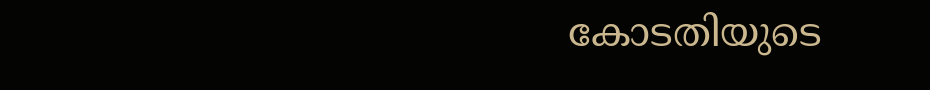കോടതിയുടെ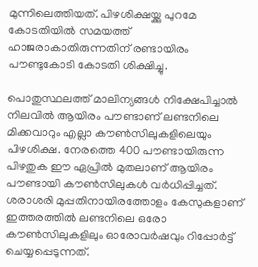മുന്നിലെത്തിയത്. പിഴശിക്ഷയ്ക്കു പുറമേ കോടതിയില്‍ സമയത്ത് ഹാജരാകാതിരുന്നതിന് രണ്ടായിരം പൗണ്ടുകോടി കോടതി ശിക്ഷിച്ചു.

പൊതുസ്ഥലത്ത് മാലിന്യങ്ങള്‍ നിക്ഷേപിച്ചാല്‍ നിലവില്‍ ആയിരം പൗണ്ടാണ് ലണ്ടനിലെ മിക്കവാറും എല്ലാ കൗണ്‍സിലുകളിലെയും പിഴശിക്ഷ. നേരത്തെ 400 പൗണ്ടായിരുന്ന പിഴതുക ഈ ഏപ്രില്‍ മുതലാണ് ആയിരം പൗണ്ടായി കൗണ്‍സിലുകള്‍ വര്‍ധിപ്പിച്ചത്. ശരാശരി മുപ്പതിനായിരത്തോളം കേസുകളാണ് ഇത്തരത്തില്‍ ലണ്ടനിലെ ഒരോ കൗണ്‍സിലുകളിലും ഓരോവര്‍ഷവും റിപ്പോര്‍ട്ട് ചെയ്യപ്പെടുന്നത്.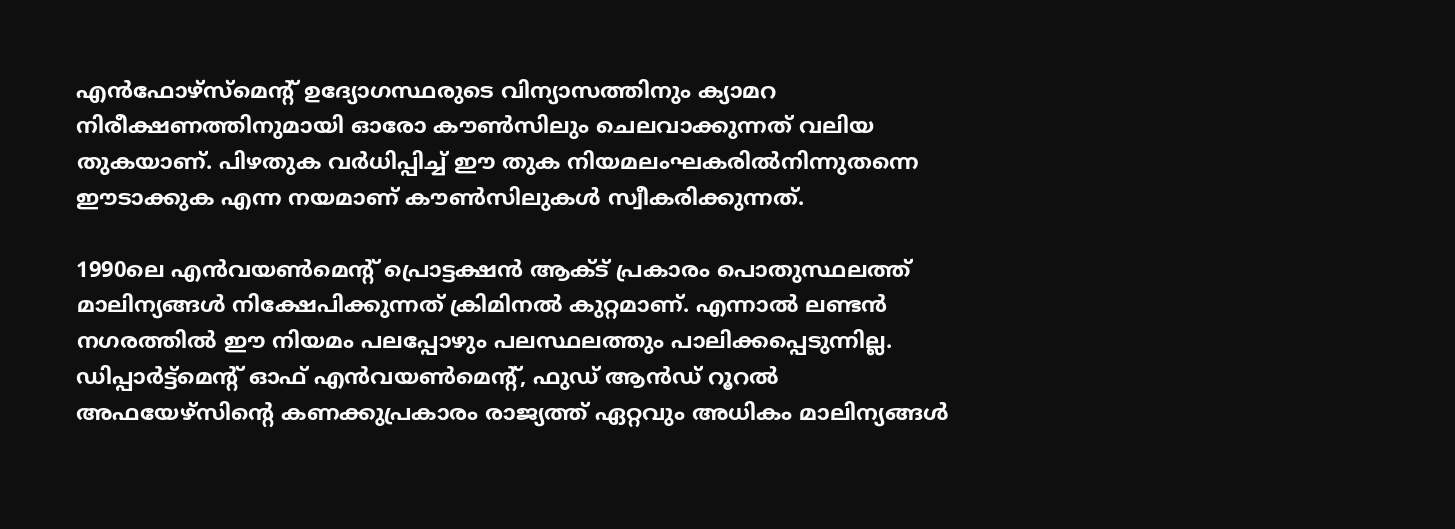എന്‍ഫോഴ്‌സ്‌മെന്റ് ഉദ്യോഗസ്ഥരുടെ വിന്യാസത്തിനും ക്യാമറ നിരീക്ഷണത്തിനുമായി ഓരോ കൗണ്‍സിലും ചെലവാക്കുന്നത് വലിയ തുകയാണ്. പിഴതുക വര്‍ധിപ്പിച്ച് ഈ തുക നിയമലംഘകരില്‍നിന്നുതന്നെ ഈടാക്കുക എന്ന നയമാണ് കൗണ്‍സിലുകള്‍ സ്വീകരിക്കുന്നത്.

1990ലെ എന്‍വയണ്‍മെന്റ് പ്രൊട്ടക്ഷന്‍ ആക്ട് പ്രകാരം പൊതുസ്ഥലത്ത് മാലിന്യങ്ങള്‍ നിക്ഷേപിക്കുന്നത് ക്രിമിനല്‍ കുറ്റമാണ്. എന്നാല്‍ ലണ്ടന്‍ നഗരത്തില്‍ ഈ നിയമം പലപ്പോഴും പലസ്ഥലത്തും പാലിക്കപ്പെടുന്നില്ല. ഡിപ്പാര്‍ട്ട്‌മെന്റ് ഓഫ് എന്‍വയണ്‍മെന്റ്, ഫുഡ് ആന്‍ഡ് റൂറല്‍ അഫയേഴ്‌സിന്റെ കണക്കുപ്രകാരം രാജ്യത്ത് ഏറ്റവും അധികം മാലിന്യങ്ങള്‍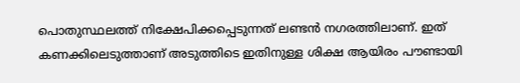പൊതുസ്ഥലത്ത് നിക്ഷേപിക്കപ്പെടുന്നത് ലണ്ടന്‍ നഗരത്തിലാണ്. ഇത് കണക്കിലെടുത്താണ് അടുത്തിടെ ഇതിനുള്ള ശിക്ഷ ആയിരം പൗണ്ടായി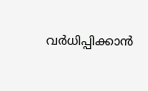വര്‍ധിപ്പിക്കാന്‍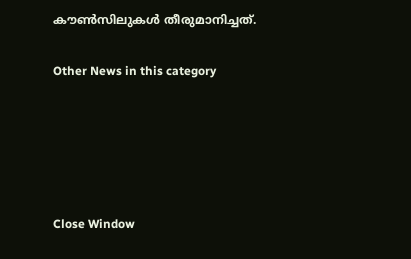കൗണ്‍സിലുകള്‍ തീരുമാനിച്ചത്.


Other News in this category








Close Window